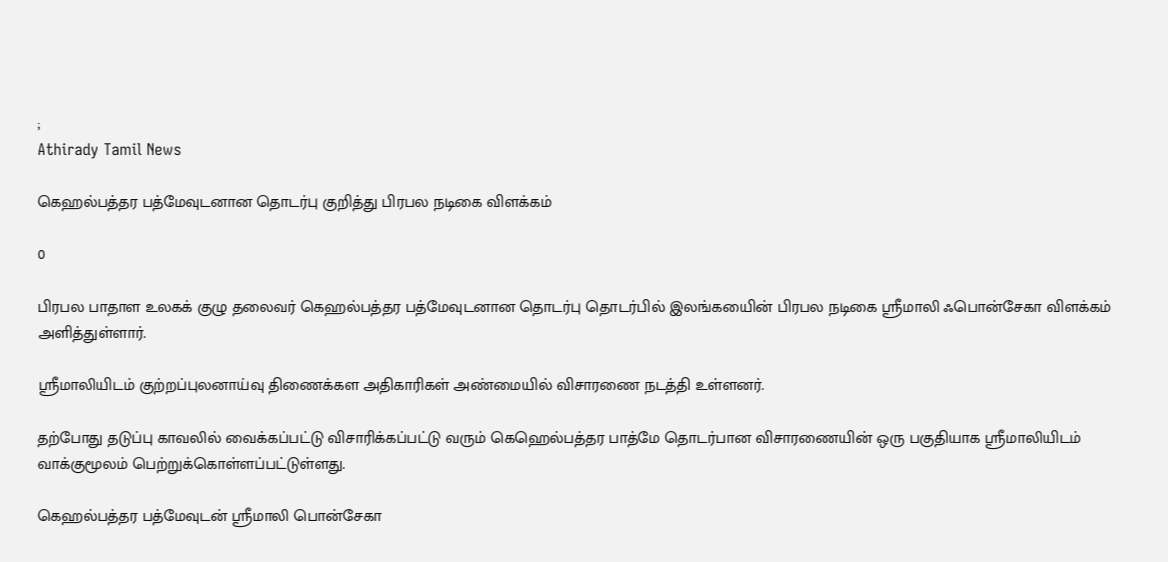;
Athirady Tamil News

கெஹல்பத்தர பத்மேவுடனான தொடர்பு குறித்து பிரபல நடிகை விளக்கம்

0

பிரபல பாதாள உலகக் குழு தலைவர் கெஹல்பத்தர பத்மேவுடனான தொடர்பு தொடர்பில் இலங்கயைின் பிரபல நடிகை ஸ்ரீமாலி ஃபொன்சேகா விளக்கம் அளித்துள்ளார்.

ஸ்ரீமாலியிடம் குற்றப்புலனாய்வு திணைக்கள அதிகாரிகள் அண்மையில் விசாரணை நடத்தி உள்ளனர்.

தற்போது தடுப்பு காவலில் வைக்கப்பட்டு விசாரிக்கப்பட்டு வரும் கெஹெல்பத்தர பாத்மே தொடர்பான விசாரணையின் ஒரு பகுதியாக ஸ்ரீமாலியிடம் வாக்குமூலம் பெற்றுக்கொள்ளப்பட்டுள்ளது.

கெஹல்பத்தர பத்மேவுடன் ஸ்ரீமாலி பொன்சேகா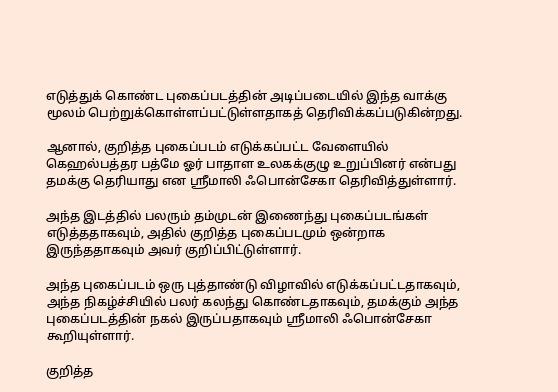எடுத்துக் கொண்ட புகைப்படத்தின் அடிப்படையில் இந்த வாக்கு மூலம் பெற்றுக்கொள்ளப்பட்டுள்ளதாகத் தெரிவிக்கப்படுகின்றது.

ஆனால், குறித்த புகைப்படம் எடுக்கப்பட்ட வேளையில் கெஹல்பத்தர பத்மே ஓர் பாதாள உலகக்குழு உறுப்பினர் என்பது தமக்கு தெரியாது என ஸ்ரீமாலி ஃபொன்சேகா தெரிவித்துள்ளார்.

அந்த இடத்தில் பலரும் தம்முடன் இணைந்து புகைப்படங்கள் எடுத்ததாகவும், அதில் குறித்த புகைப்படமும் ஒன்றாக இருந்ததாகவும் அவர் குறிப்பிட்டுள்ளார்.

அந்த புகைப்படம் ஒரு புத்தாண்டு விழாவில் எடுக்கப்பட்டதாகவும், அந்த நிகழ்ச்சியில் பலர் கலந்து கொண்டதாகவும், தமக்கும் அந்த புகைப்படத்தின் நகல் இருப்பதாகவும் ஸ்ரீமாலி ஃபொன்சேகா கூறியுள்ளார்.

குறித்த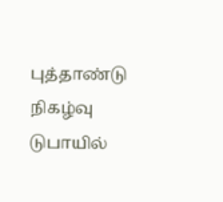புத்தாண்டு நிகழ்வு டுபாயில்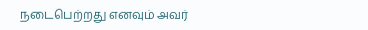நடைபெற்றது எனவும் அவர்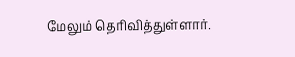மேலும் தெரிவித்துள்ளார்.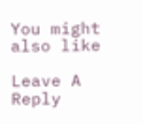You might also like

Leave A Reply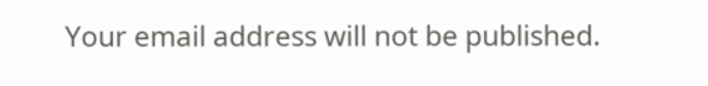Your email address will not be published.